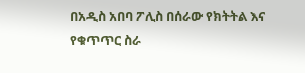በአዲስ አበባ ፖሊስ በሰራው የክትትል እና የቁጥጥር ስራ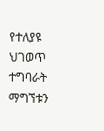የተለያዩ ህገወጥ ተግባራት ማግኘቱን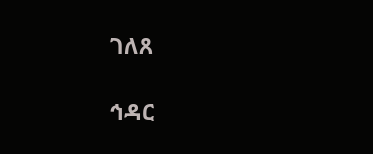ገለጸ

ኅዳር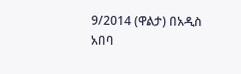9/2014 (ዋልታ) በአዲስ አበባ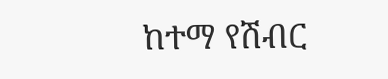ከተማ የሽብር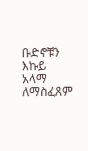ቡድኖቹን እኩይ አላማ ለማስፈጸም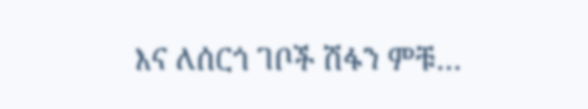እና ለሰርጎ ገቦች ሽፋን ምቹ…